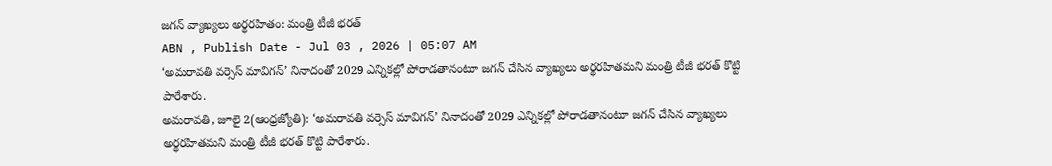జగన్ వ్యాఖ్యలు అర్థరహితం: మంత్రి టీజీ భరత్
ABN , Publish Date - Jul 03 , 2026 | 05:07 AM
‘అమరావతి వర్సెస్ మావిగన్’ నినాదంతో 2029 ఎన్నికల్లో పోరాడతానంటూ జగన్ చేసిన వ్యాఖ్యలు అర్థరహితమని మంత్రి టీజీ భరత్ కొట్టి పారేశారు.
అమరావతి, జూలై 2(ఆంధ్రజ్యోతి): ‘అమరావతి వర్సెస్ మావిగన్’ నినాదంతో 2029 ఎన్నికల్లో పోరాడతానంటూ జగన్ చేసిన వ్యాఖ్యలు అర్థరహితమని మంత్రి టీజీ భరత్ కొట్టి పారేశారు.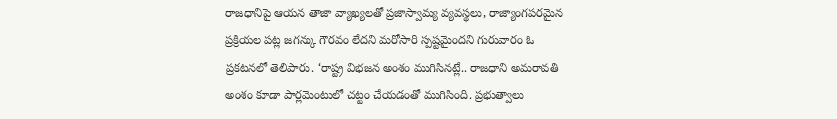రాజధానిపై ఆయన తాజా వ్యాఖ్యలతో ప్రజాస్వామ్య వ్యవస్థలు, రాజ్యాంగపరమైన ప్రక్రియల పట్ల జగన్కు గౌరవం లేదని మరోసారి స్పష్టమైందని గురువారం ఓ ప్రకటనలో తెలిపారు. ‘రాష్ట్ర విభజన అంశం ముగిసినట్లే.. రాజధాని అమరావతి అంశం కూడా పార్లమెంటులో చట్టం చేయడంతో ముగిసింది. ప్రభుత్వాలు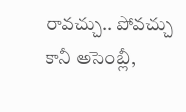రావచ్చు.. పోవచ్చు కానీ అసెంబ్లీ,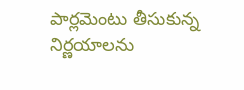పార్లమెంటు తీసుకున్న నిర్ణయాలను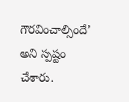గౌరవించాల్సిందే’ అని స్పష్టం చేశారు.